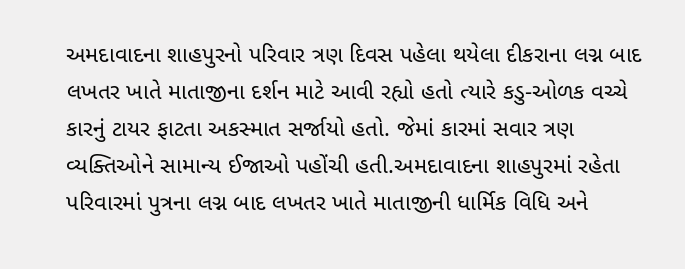અમદાવાદના શાહપુરનો પરિવાર ત્રણ દિવસ પહેલા થયેલા દીકરાના લગ્ન બાદ લખતર ખાતે માતાજીના દર્શન માટે આવી રહ્યો હતો ત્યારે કડુ-ઓળક વચ્ચે કારનું ટાયર ફાટતા અકસ્માત સર્જાયો હતો. જેમાં કારમાં સવાર ત્રણ વ્યક્તિઓને સામાન્ય ઈજાઓ પહોંચી હતી.અમદાવાદના શાહપુરમાં રહેતા પરિવારમાં પુત્રના લગ્ન બાદ લખતર ખાતે માતાજીની ધાર્મિક વિધિ અને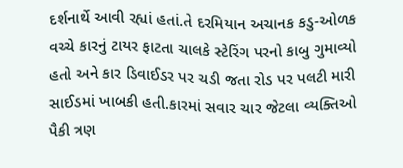દર્શનાર્થે આવી રહ્યાં હતાં.તે દરમિયાન અચાનક કડુ-ઓળક વચ્ચે કારનું ટાયર ફાટતા ચાલકે સ્ટેરિંગ પરનો કાબુ ગુમાવ્યો હતો અને કાર ડિવાઈડર પર ચડી જતા રોડ પર પલટી મારી સાઈડમાં ખાબકી હતી.કારમાં સવાર ચાર જેટલા વ્યક્તિઓ પૈકી ત્રણ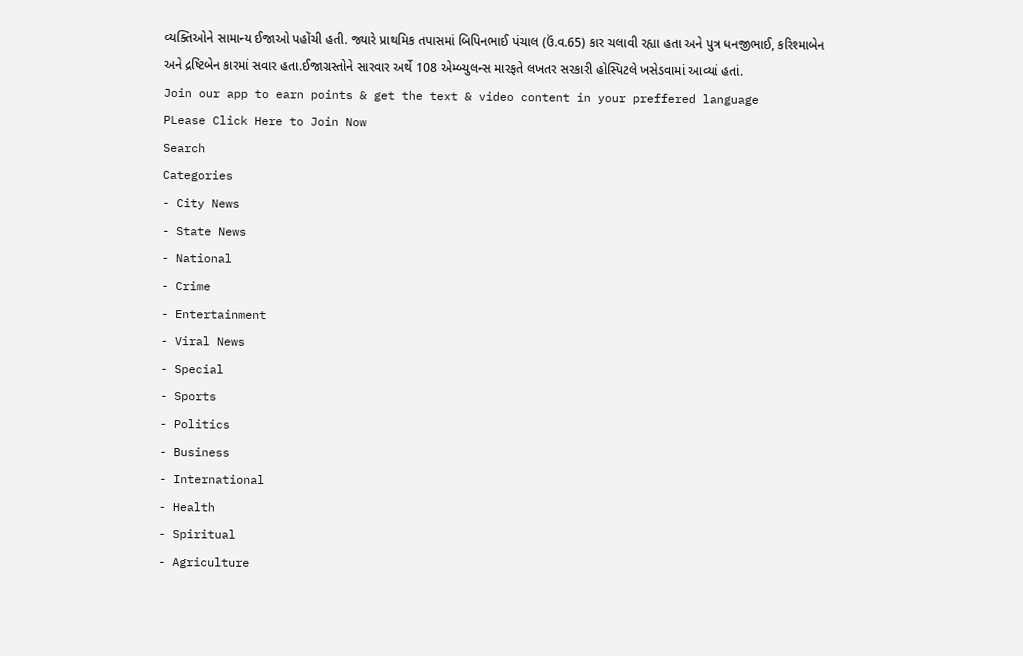વ્યક્તિઓને સામાન્ય ઈજાઓ પહોંચી હતી. જ્યારે પ્રાથમિક તપાસમાં બિપિનભાઈ પંચાલ (ઉં.વ.65) કાર ચલાવી રહ્યા હતા અને પુત્ર ધનજીભાઈ, કરિશ્માબેન અને દ્રષ્ટિબેન કારમાં સવાર હતા.ઈજાગ્રસ્તોને સારવાર અર્થે 108 એમ્બ્યુલન્સ મારફતે લખતર સરકારી હોસ્પિટલે ખસેડવામાં આવ્યાં હતાં.
Join our app to earn points & get the text & video content in your preffered language
PLease Click Here to Join Now
Search
Categories
- City News
- State News
- National
- Crime
- Entertainment
- Viral News
- Special
- Sports
- Politics
- Business
- International
- Health
- Spiritual
- Agriculture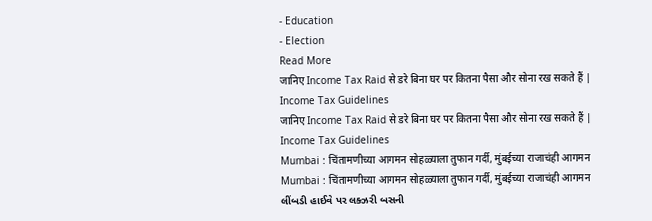- Education
- Election
Read More
जानिए Income Tax Raid से डरे बिना घर पर कितना पैसा और सोना रख सकते हैं | Income Tax Guidelines
जानिए Income Tax Raid से डरे बिना घर पर कितना पैसा और सोना रख सकते हैं | Income Tax Guidelines
Mumbai : चिंतामणीच्या आगमन सोहळ्याला तुफान गर्दी, मुंबईच्या राजाचंही आगमन
Mumbai : चिंतामणीच्या आगमन सोहळ्याला तुफान गर्दी, मुंबईच्या राजाचंही आगमन
લીંબડી હાઈવે પર લક્ઝરી બસની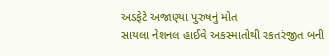અડફેટે અજાણ્યા પુરુષનું મોત
સાયલા નેશનલ હાઈવે અકસ્માતોથી રકતરંજીત બની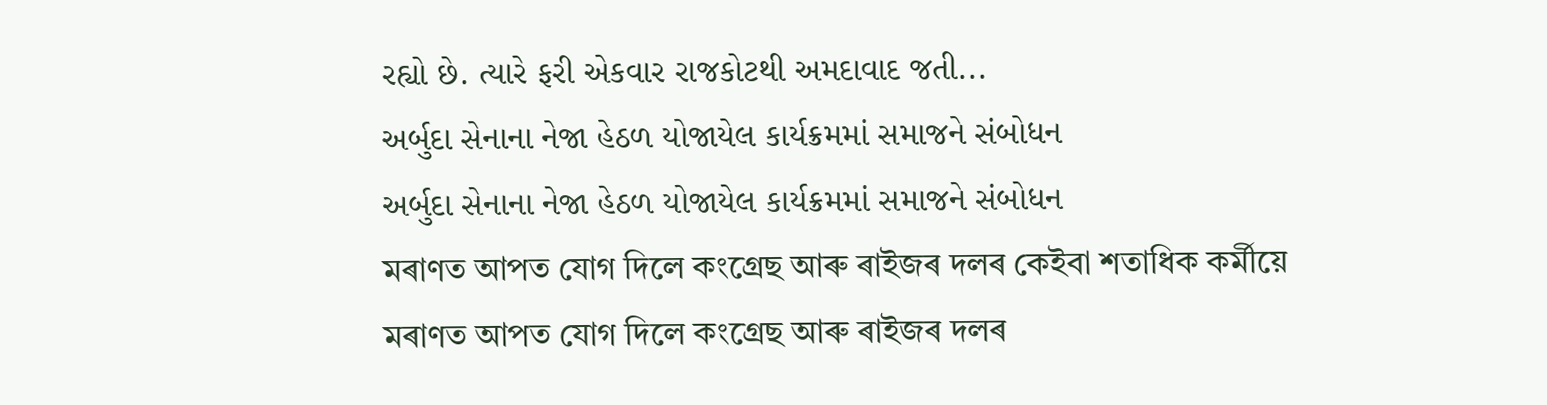રહ્યો છે. ત્યારે ફરી એકવાર રાજકોટથી અમદાવાદ જતી...
અર્બુદા સેનાના નેજા હેઠળ યોજાયેલ કાર્યક્રમમાં સમાજને સંબોધન
અર્બુદા સેનાના નેજા હેઠળ યોજાયેલ કાર્યક્રમમાં સમાજને સંબોધન
মৰাণত আপত যোগ দিলে কংগ্ৰেছ আৰু ৰাইজৰ দলৰ কেইবা শতাধিক কৰ্মীয়ে
মৰাণত আপত যোগ দিলে কংগ্ৰেছ আৰু ৰাইজৰ দলৰ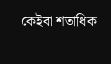কেইবা শতাধিক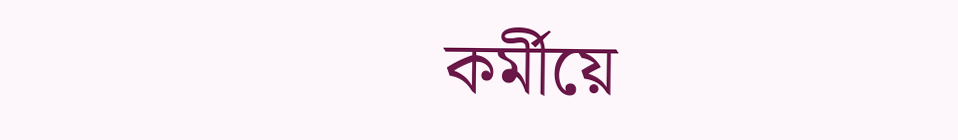কৰ্মীয়ে